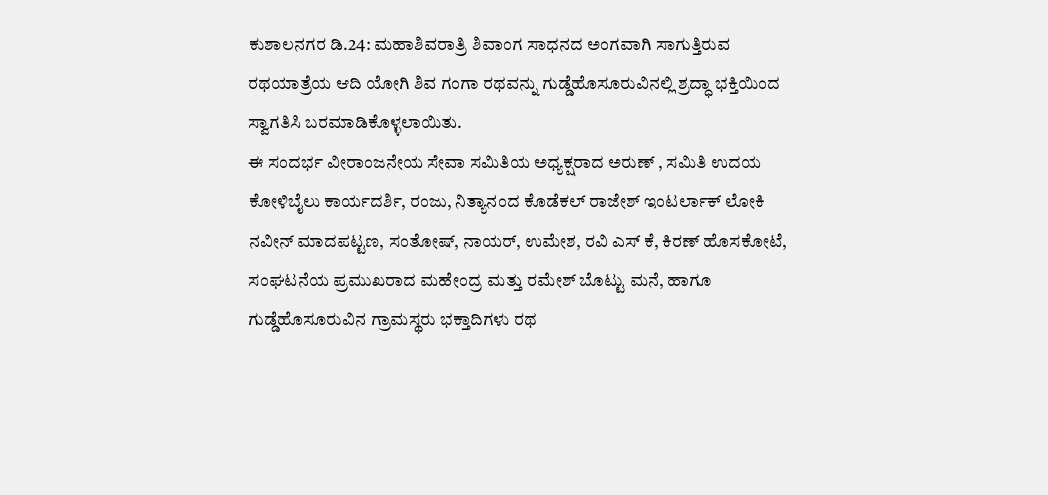ಕುಶಾಲನಗರ ಡಿ.24: ಮಹಾಶಿವರಾತ್ರಿ ಶಿವಾಂಗ ಸಾಧನದ ಅಂಗವಾಗಿ ಸಾಗುತ್ತಿರುವ ರಥಯಾತ್ರೆಯ ಆದಿ ಯೋಗಿ ಶಿವ ಗಂಗಾ ರಥವನ್ನು ಗುಡ್ಡೆಹೊಸೂರುವಿನಲ್ಲಿ ಶ್ರದ್ಧಾ ಭಕ್ತಿಯಿಂದ ಸ್ವಾಗತಿಸಿ ಬರಮಾಡಿಕೊಳ್ಳಲಾಯಿತು.
ಈ ಸಂದರ್ಭ ವೀರಾಂಜನೇಯ ಸೇವಾ ಸಮಿತಿಯ ಅಧ್ಯಕ್ಷರಾದ ಅರುಣ್ , ಸಮಿತಿ ಉದಯ ಕೋಳಿಬೈಲು ಕಾರ್ಯದರ್ಶಿ, ರಂಜು, ನಿತ್ಯಾನಂದ ಕೊಡೆಕಲ್ ರಾಜೇಶ್ ಇಂಟರ್ಲಾಕ್ ಲೋಕಿ ನವೀನ್ ಮಾದಪಟ್ಟಣ, ಸಂತೋಷ್, ನಾಯರ್, ಉಮೇಶ, ರವಿ ಎಸ್ ಕೆ, ಕಿರಣ್ ಹೊಸಕೋಟೆ, ಸಂಘಟನೆಯ ಪ್ರಮುಖರಾದ ಮಹೇಂದ್ರ ಮತ್ತು ರಮೇಶ್ ಬೊಟ್ಟು ಮನೆ, ಹಾಗೂ ಗುಡ್ಡೆಹೊಸೂರುವಿನ ಗ್ರಾಮಸ್ಥರು ಭಕ್ತಾದಿಗಳು ರಥ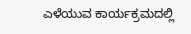ಎಳೆಯುವ ಕಾರ್ಯಕ್ರಮದಲ್ಲಿ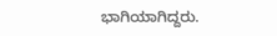ಭಾಗಿಯಾಗಿದ್ದರು.